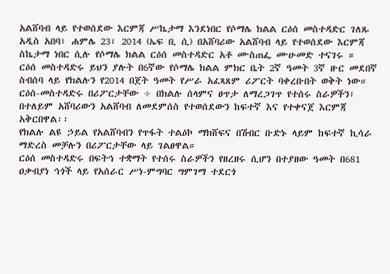አልሸባብ ላይ የተወሰደው እርምጃ ሥኬታማ እንደነበር የሶማሌ ክልል ርዕሰ መስተዳድር ገለጹ
አዲስ አበባ፣ ሐምሌ 23፣ 2014 (ኤፍ ቢ ሲ) በአሸባሪው አልሸባብ ላይ የተወሰደው እርምጃ ስኬታማ ነበር ሲሉ የሶማሌ ክልል ርዕሰ መስተዳድር አቶ ሙስጠፌ ሙሁመድ ተናገሩ ።
ርዕሰ መስተዳድሩ ይህን ያሉት በ6ኛው የሶማሌ ክልል ምክር ቤት 2ኛ ዓመት 3ኛ ዙር መደበኛ ስብሰባ ላይ የክልሉን የ2014 በጀት ዓመት የሥራ አፈጻጸም ሪፖርት ባቀረቡበት ወቅት ነው።
ርዕሰ-መስተዳድሩ በሪፖርታቸው ÷ በክልሉ ሰላምና ፀጥታ ለማረጋገጥ የተሰሩ ስራዎችን፣ በተለይም አሸባሪውን አልሸባብ ለመደምሰስ የተወሰደውን ከፍተኛ እና የተቀናጀ እርምጃ አቅርበዋል፡፡
የክልሉ ልዩ ኃይል የአልሸባብን የጥፋት ተልዕኮ ማክሸፍና በሽብር ቡድኑ ላይም ከፍተኛ ኪሳራ ማድረስ መቻሉን በሪፖርታቸው ላይ ገልፀዋል።
ርዕሰ መስተዳድሩ በፍትኅ ተቋማት የተሰሩ ስራዎችን የዘረዘሩ ሲሆን በተያዘው ዓመት በ681 ዐቃብያነ ኅጎች ላይ የአሰራር ሥነ-ምግባር ግምገማ ተደርጎ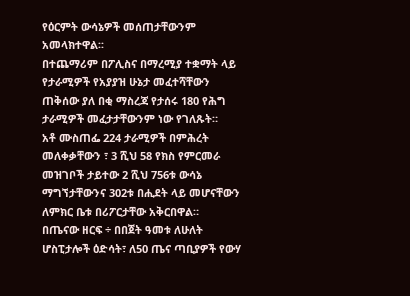የዕርምት ውሳኔዎች መሰጠታቸውንም አመላክተዋል፡፡
በተጨማሪም በፖሊስና በማረሚያ ተቋማት ላይ የታራሚዎች የአያያዝ ሁኔታ መፈተሻቸውን ጠቅሰው ያለ በቂ ማስረጃ የታሰሩ 180 የሕግ ታራሚዎች መፈታታቸውንም ነው የገለጹት።
አቶ ሙስጠፌ 224 ታራሚዎች በምሕረት መለቀቃቸውን ፣ 3 ሺህ 58 የክስ የምርመራ መዝገቦች ታይተው 2 ሺህ 756ቱ ውሳኔ ማግኘታቸውንና 302ቱ በሒደት ላይ መሆናቸውን ለምክር ቤቱ በሪፖርታቸው አቅርበዋል።
በጤናው ዘርፍ ÷ በበጀት ዓመቱ ለሁለት ሆስፒታሎች ዕድሳት፣ ለ50 ጤና ጣቢያዎች የውሃ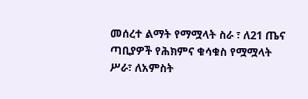መሰረተ ልማት የማሟላት ስራ ፣ ለ21 ጤና ጣቢያዎች የሕክምና ቁሳቁስ የሟሟላት ሥራ፣ ለአምስት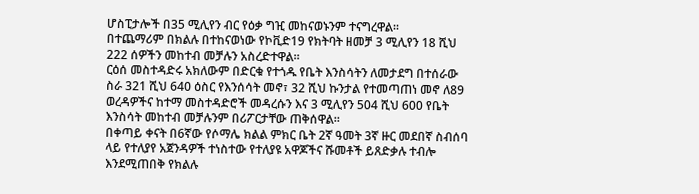ሆስፒታሎች በ35 ሚሊየን ብር የዕቃ ግዢ መከናወኑንም ተናግረዋል፡፡
በተጨማሪም በክልሉ በተከናወነው የኮቪድ19 የክትባት ዘመቻ 3 ሚሊየን 18 ሺህ 222 ሰዎችን መከተብ መቻሉን አስረድተዋል።
ርዕሰ መስተዳድሩ አክለውም በድርቁ የተጎዱ የቤት እንስሳትን ለመታደግ በተሰራው ስራ 321 ሺህ 640 ዕስር የእንሰሳት መኖ፣ 32 ሺህ ኩንታል የተመጣጠነ መኖ ለ89 ወረዳዎችና ከተማ መስተዳድሮች መዳረሱን እና 3 ሚሊየን 504 ሺህ 600 የቤት እንስሳት መከተብ መቻሉንም በሪፖርታቸው ጠቅሰዋል።
በቀጣይ ቀናት በ6ኛው የሶማሌ ክልል ምክር ቤት 2ኛ ዓመት 3ኛ ዙር መደበኛ ስብሰባ ላይ የተለያየ አጀንዳዎች ተነስተው የተለያዩ አዋጆችና ሹመቶች ይጸድቃሉ ተብሎ እንደሚጠበቅ የክልሉ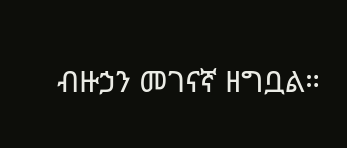ብዙኃን መገናኛ ዘግቧል።